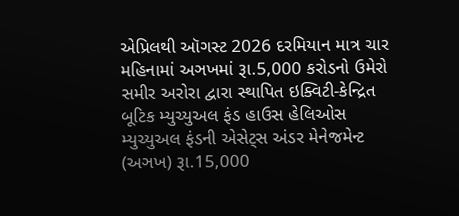એપ્રિલથી ઑગસ્ટ 2026 દરમિયાન માત્ર ચાર મહિનામાં અઞખમાં રૂા.5,000 કરોડનો ઉમેરો
સમીર અરોરા દ્વારા સ્થાપિત ઇક્વિટી-કેન્દ્રિત બૂટિક મ્યુચ્યુઅલ ફંડ હાઉસ હેલિઓસ મ્યુચ્યુઅલ ફંડની એસેટ્સ અંડર મેનેજમેન્ટ (અઞખ) રૂા.15,000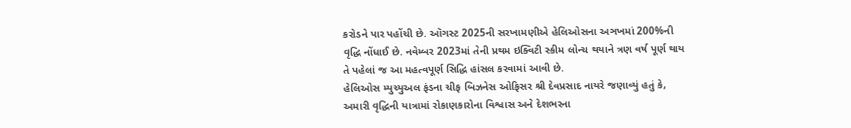કરોડને પાર પહોંચી છે. ઑગસ્ટ 2025ની સરખામણીએ હેલિઓસના અઞખમાં 200%ની વૃદ્ધિ નોંધાઈ છે. નવેમ્બર 2023માં તેની પ્રથમ ઇક્વિટી સ્કીમ લોન્ચ થયાને ત્રણ વર્ષ પૂર્ણ થાય તે પહેલાં જ આ મહત્વપૂર્ણ સિદ્ધિ હાંસલ કરવામાં આવી છે.
હેલિઓસ મ્યુચ્યુઅલ ફંડના ચીફ બિઝનેસ ઓફિસર શ્રી દેવપ્રસાદ નાયરે જણાવ્યું હતું કે, અમારી વૃદ્ધિની યાત્રામાં રોકાણકારોના વિશ્વાસ અને દેશભરના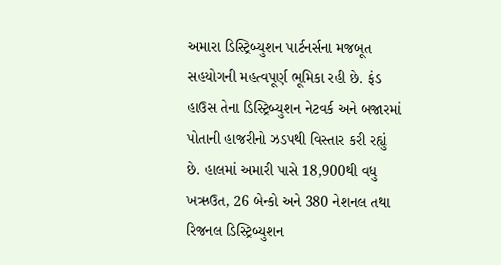અમારા ડિસ્ટ્રિબ્યુશન પાર્ટનર્સના મજબૂત સહયોગની મહત્વપૂર્ણ ભૂમિકા રહી છે. ફંડ હાઉસ તેના ડિસ્ટ્રિબ્યુશન નેટવર્ક અને બજારમાં પોતાની હાજરીનો ઝડપથી વિસ્તાર કરી રહ્યું છે. હાલમાં અમારી પાસે 18,900થી વધુ ખઋઉત, 26 બેન્કો અને 380 નેશનલ તથા રિજનલ ડિસ્ટ્રિબ્યુશન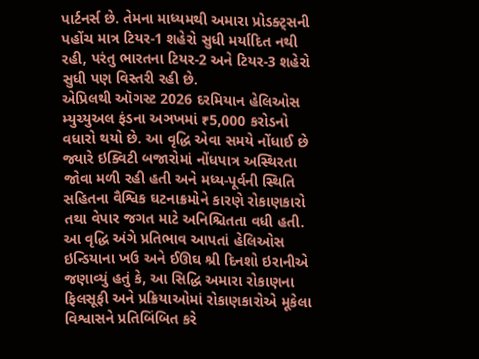પાર્ટનર્સ છે. તેમના માધ્યમથી અમારા પ્રોડક્ટ્સની પહોંચ માત્ર ટિયર-1 શહેરો સુધી મર્યાદિત નથી રહી, પરંતુ ભારતના ટિયર-2 અને ટિયર-3 શહેરો સુધી પણ વિસ્તરી રહી છે.
એપ્રિલથી ઑગસ્ટ 2026 દરમિયાન હેલિઓસ મ્યુચ્યુઅલ ફંડના અઞખમાં ₹5,000 કરોડનો વધારો થયો છે. આ વૃદ્ધિ એવા સમયે નોંધાઈ છે જ્યારે ઇક્વિટી બજારોમાં નોંધપાત્ર અસ્થિરતા જોવા મળી રહી હતી અને મધ્ય-પૂર્વની સ્થિતિ સહિતના વૈશ્વિક ઘટનાક્રમોને કારણે રોકાણકારો તથા વેપાર જગત માટે અનિશ્ચિતતા વધી હતી.
આ વૃદ્ધિ અંગે પ્રતિભાવ આપતાં હેલિઓસ ઇન્ડિયાના ખઉ અને ઈઊઘ શ્રી દિનશો ઇરાનીએ જણાવ્યું હતું કે, આ સિદ્ધિ અમારા રોકાણના ફિલસૂફી અને પ્રક્રિયાઓમાં રોકાણકારોએ મૂકેલા વિશ્વાસને પ્રતિબિંબિત કરે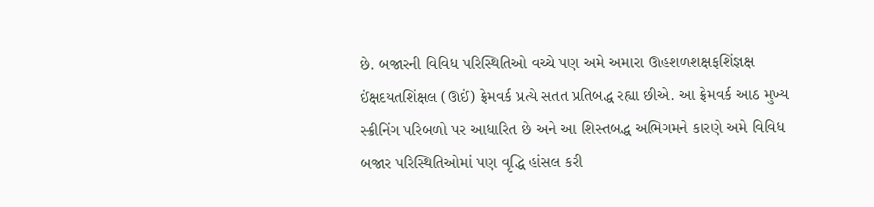છે. બજારની વિવિધ પરિસ્થિતિઓ વચ્ચે પણ અમે અમારા ઊહશળશક્ષફશિંજ્ઞક્ષ ઈંક્ષદયતશિંક્ષલ (ઊઈં) ફ્રેમવર્ક પ્રત્યે સતત પ્રતિબદ્ધ રહ્યા છીએ. આ ફ્રેમવર્ક આઠ મુખ્ય સ્ક્રીનિંગ પરિબળો પર આધારિત છે અને આ શિસ્તબદ્ધ અભિગમને કારણે અમે વિવિધ બજાર પરિસ્થિતિઓમાં પણ વૃદ્ધિ હાંસલ કરી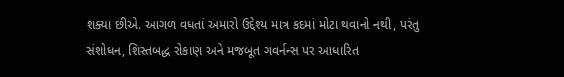શક્યા છીએ. આગળ વધતાં અમારો ઉદ્દેશ્ય માત્ર કદમાં મોટા થવાનો નથી, પરંતુ સંશોધન, શિસ્તબદ્ધ રોકાણ અને મજબૂત ગવર્નન્સ પર આધારિત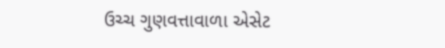ઉચ્ચ ગુણવત્તાવાળા એસેટ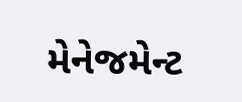મેનેજમેન્ટ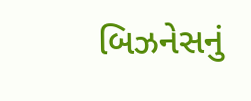બિઝનેસનું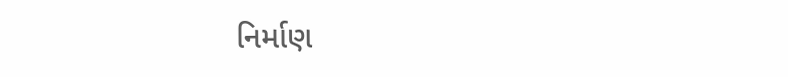નિર્માણ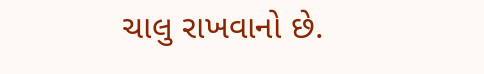ચાલુ રાખવાનો છે.